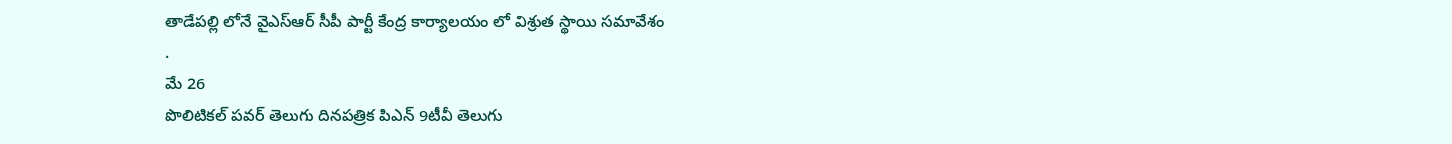తాడేపల్లి లోనే వైఎస్ఆర్ సీపీ పార్టీ కేంద్ర కార్యాలయం లో విశ్రుత స్థాయి సమావేశం
.
మే 26
పొలిటికల్ పవర్ తెలుగు దినపత్రిక పిఎన్ 9టీవీ తెలుగు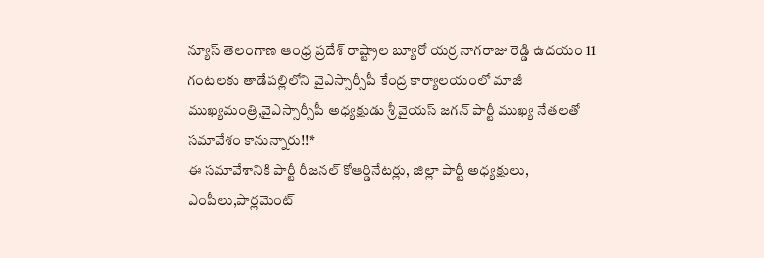న్యూస్ తెలంగాణ ఆంధ్ర ప్రదేశ్ రాష్ట్రాల బ్యూరో యర్ర నాగరాజు రెడ్డి ఉదయం 11 గంటలకు తాడేపల్లిలోని వైఎస్సార్సీపీ కేంద్ర కార్యాలయంలో మాజీ ముఖ్యమంత్రి,వైఎస్సార్సీపీ అధ్యక్షుడు శ్రీ వైయస్ జగన్ పార్టీ ముఖ్య నేతలతో సమావేశం కానున్నారు!!*
ఈ సమావేశానికి పార్టీ రీజనల్ కోఆర్డినేటర్లు, జిల్లా పార్టీ అధ్యక్షులు, ఎంపీలు,పార్లమెంట్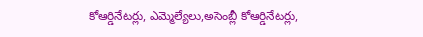కోఆర్డినేటర్లు, ఎమ్మెల్యేలు,అసెంబ్లీ కోఆర్డినేటర్లు,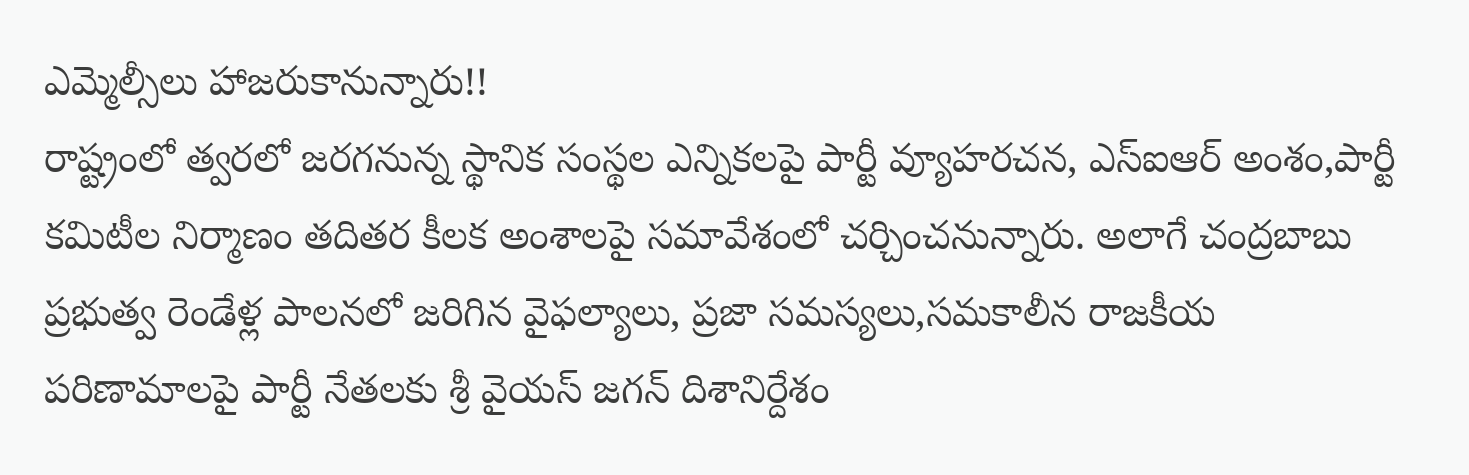ఎమ్మెల్సీలు హాజరుకానున్నారు!!
రాష్ట్రంలో త్వరలో జరగనున్న స్థానిక సంస్థల ఎన్నికలపై పార్టీ వ్యూహరచన, ఎస్ఐఆర్ అంశం,పార్టీ కమిటీల నిర్మాణం తదితర కీలక అంశాలపై సమావేశంలో చర్చించనున్నారు. అలాగే చంద్రబాబు ప్రభుత్వ రెండేళ్ల పాలనలో జరిగిన వైఫల్యాలు, ప్రజా సమస్యలు,సమకాలీన రాజకీయ పరిణామాలపై పార్టీ నేతలకు శ్రీ వైయస్ జగన్ దిశానిర్దేశం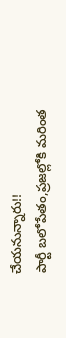చేయనున్నారు!!
పార్టీ బలోపేతం,ప్రజల్లోకి మరింత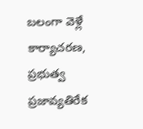బలంగా వెళ్లే కార్యాచరణ, ప్రభుత్వ ప్రజావ్యతిరేక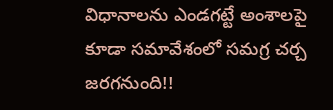విధానాలను ఎండగట్టే అంశాలపై కూడా సమావేశంలో సమగ్ర చర్చ జరగనుంది!!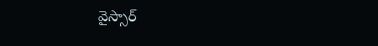వైస్సార్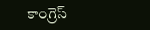కాంగ్రెస్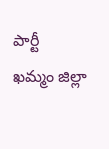పార్టీ
ఖమ్మం జిల్లా